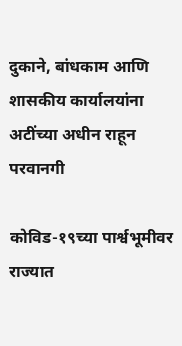दुकाने, बांधकाम आणि शासकीय कार्यालयांना अटींच्या अधीन राहून परवानगी

कोविड-१९च्या पार्श्वभूमीवर राज्यात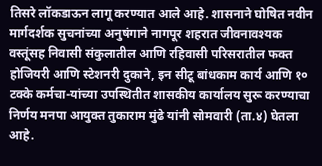तिसरे लॉकडाऊन लागू करण्यात आले आहे. शासनाने घोषित नवीन मार्गदर्शक सुचनांच्या अनुषंगाने नागपूर शहरात जीवनावश्यक वस्तूंसह निवासी संकुलातील आणि रहिवासी परिसरातील फक्त होजियरी आणि स्टेशनरी दुकाने, इन सीटू बांधकाम कार्य आणि १० टक्के कर्मचा-यांच्या उपस्थितीत शासकीय कार्यालय सुरू करण्याचा निर्णय मनपा आयुक्त तुकाराम मुंढे यांनी सोमवारी (ता.४) घेतला आहे.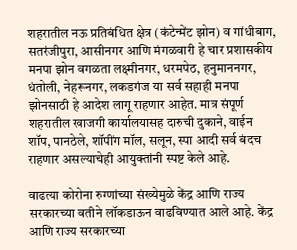शहरातील नऊ प्रतिबंधित क्षेत्र (कंटेन्मेंट झोन) व गांधीबाग, सतरंजीपुरा, आसीनगर आणि मंगळवारी हे चार प्रशासकीय मनपा झोन वगळता लक्ष्मीनगर, धरमपेठ, हनुमाननगर, धंतोली, नेहरूनगर, लकडगंज या सर्व सहाही मनपा झोनसाठी हे आदेश लागू राहणार आहेत. मात्र संपूर्ण शहरातील खाजगी कार्यालयासह दारुची दुकाने, वाईन शॉप, पानठेले, शॉपींग मॉल, सलून, स्पा आदी सर्व बंदच राहणार असल्याचेही आयुक्तांनी स्पष्ट केले आहे.

वाढत्या कोरोना रुग्णांच्या संख्येमुळे केंद्र आणि राज्य सरकारच्या वतीने लॉकडाऊन वाढविण्यात आले आहे. केंद्र आणि राज्य सरकारच्या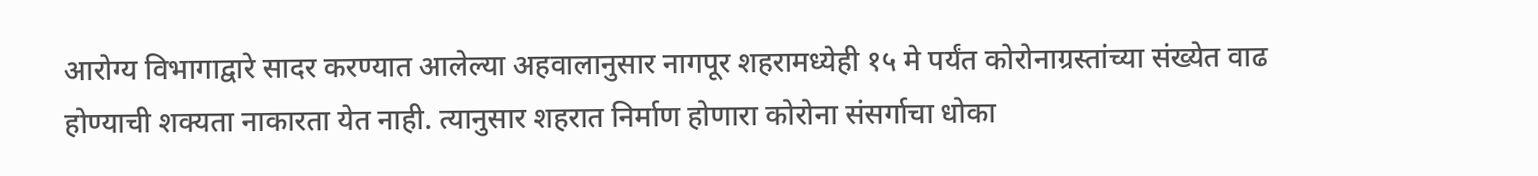आरोग्य विभागाद्वारे सादर करण्यात आलेल्या अहवालानुसार नागपूर शहरामध्येही १५ मे पर्यंत कोरोनाग्रस्तांच्या संख्येत वाढ होण्याची शक्यता नाकारता येत नाही. त्यानुसार शहरात निर्माण होणारा कोरोना संसर्गाचा धोका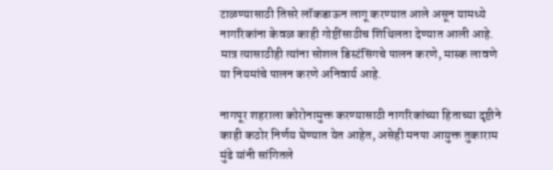टाळण्यासाठी तिसरे लॉकडाऊन लागू करण्यात आले असून यामध्ये नागरिकांना केवळ काही गोष्टींसाठीच शिथिलता देण्यात आली आहे. मात्र त्यासाठीही त्यांना सोशल डिस्टंसिंगचे पालन करणे, मास्क लावणे या नियमांचे पालन करणे अनिवार्य आहे.

नागपूर शहराला कोरोनामुक्त करण्यासाठी नागरिकांच्या हिताच्या दृष्टीने काही कठोर निर्णय घेण्यात येत आहेत, असेही मनपा आयुक्त तुकाराम मुंढे यांनी सांगितले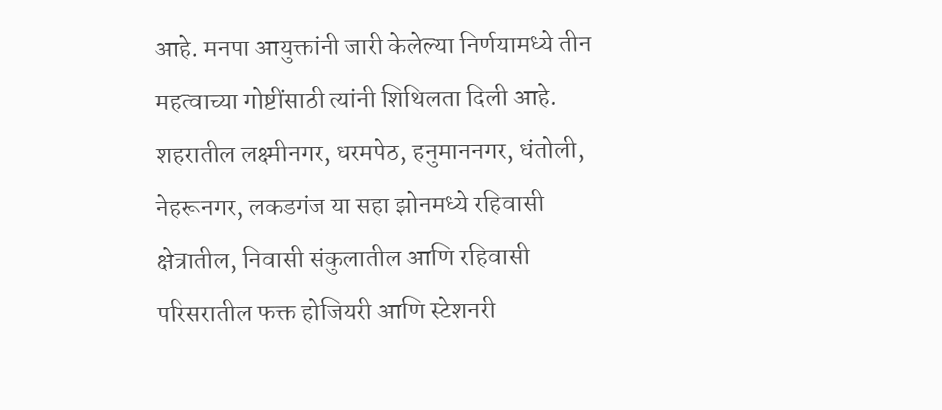आहे. मनपा आयुक्तांनी जारी केलेल्या निर्णयामध्ये तीन महत्वाच्या गोष्टींसाठी त्यांनी शिथिलता दिली आहे. शहरातील लक्ष्मीनगर, धरमपेठ, हनुमाननगर, धंतोली, नेहरूनगर, लकडगंज या सहा झोनमध्ये रहिवासी क्षेत्रातील, निवासी संकुलातील आणि रहिवासी परिसरातील फक्त होजियरी आणि स्टेशनरी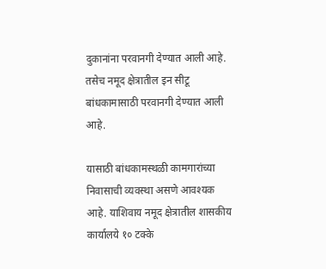दुकानांना परवानगी देण्यात आली आहे. तसेच नमूद क्षेत्रातील इन सीटू बांधकामासाठी परवानगी देण्यात आली आहे.

यासाठी बांधकामस्थळी कामगारांच्या निवासाची व्यवस्था असणे आवश्यक आहे. याशिवाय नमूद क्षेत्रातील शासकीय कार्यालये १० टक्के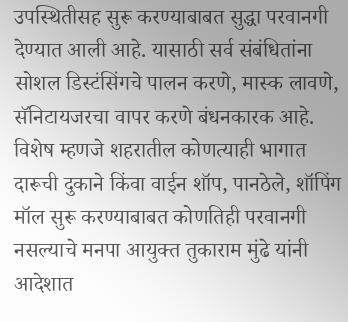उपस्थितीसह सुरू करण्याबाबत सुद्धा परवानगी देण्यात आली आहे. यासाठी सर्व संबंधितांना सोशल डिस्टंसिंगचे पालन करणे, मास्क लावणे, सॅनिटायजरचा वापर करणे बंधनकारक आहे. विशेष म्हणजे शहरातील कोणत्याही भागात दारूची दुकाने किंवा वाईन शॉप, पानठेले, शॉपिंग मॉल सुरू करण्याबाबत कोणतिही परवानगी नसल्याचे मनपा आयुक्त तुकाराम मुंढे यांनी आदेशात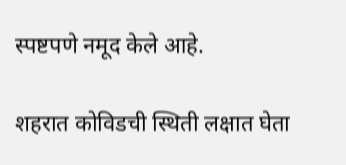स्पष्टपणे नमूद केले आहे.

शहरात कोविडची स्थिती लक्षात घेता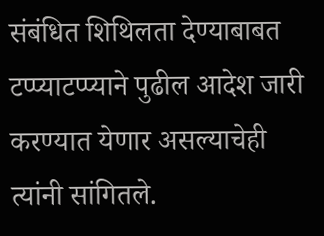संबंधित शिथिलता देण्याबाबत टप्प्याटप्प्याने पुढील आदेश जारी करण्यात येणार असल्याचेही त्यांनी सांगितले.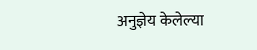अनुज्ञेय केलेल्या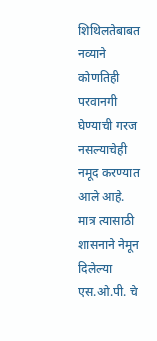शिथिलतेबाबत नव्याने कोणतिही परवानगी घेण्याची गरज नसल्याचेही नमूद करण्यात आले आहे. मात्र त्यासाठी शासनाने नेमून दिलेल्या एस.ओ.पी. चे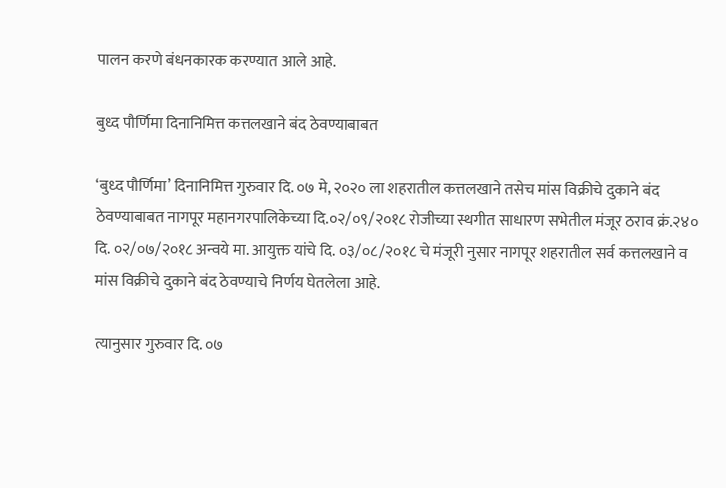पालन करणे बंधनकारक करण्यात आले आहे.

बुध्द पौर्णिमा दिनानिमित्त कत्तलखाने बंद ठेवण्याबाबत

‘बुध्द पौर्णिमा’ दिनानिमित्त गुरुवार दि. ०७ मे, २०२० ला शहरातील कत्तलखाने तसेच मांस विक्रीचे दुकाने बंद ठेवण्याबाबत नागपूर महानगरपालिकेच्या दि.०२/०९/२०१८ रोजीच्या स्थगीत साधारण सभेतील मंजूर ठराव क्रं.२४० दि. ०२/०७/२०१८ अन्वये मा. आयुक्त यांचे दि. ०३/०८/२०१८ चे मंजूरी नुसार नागपूर शहरातील सर्व कत्तलखाने व मांस विक्रीचे दुकाने बंद ठेवण्याचे निर्णय घेतलेला आहे.

त्यानुसार गुरुवार दि. ०७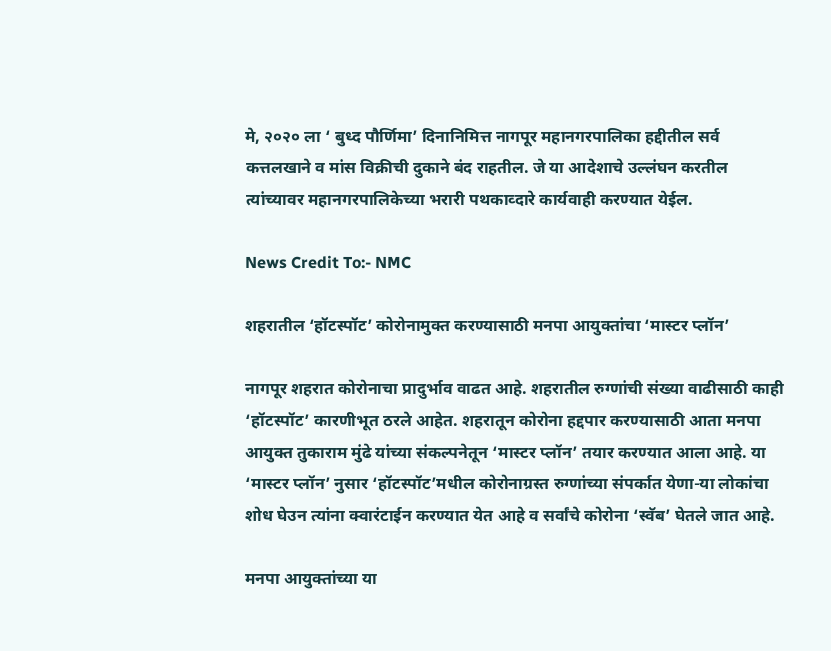मे, २०२० ला ‘ बुध्द पौर्णिमा’ दिनानिमित्त नागपूर महानगरपालिका हद्दीतील सर्व कत्तलखाने व मांस विक्रीची दुकाने बंद राहतील. जे या आदेशाचे उल्लंघन करतील त्यांच्यावर महानगरपालिकेच्या भरारी पथकाव्दारे कार्यवाही करण्यात येईल.

News Credit To:- NMC

शहरातील ‘हॉटस्पॉट’ कोरोनामुक्त करण्यासाठी मनपा आयुक्तांचा ‘मास्टर प्लॉन’

नागपूर शहरात कोरोनाचा प्रादुर्भाव वाढत आहे. शहरातील रुग्णांची संख्या वाढीसाठी काही ‘हॉटस्पॉट’ कारणीभूत ठरले आहेत. शहरातून कोरोना हद्दपार करण्यासाठी आता मनपा आयुक्त तुकाराम मुंढे यांच्या संकल्पनेतून ‘मास्टर प्लॉन’ तयार करण्यात आला आहे. या ‘मास्टर प्लॉन’ नुसार ‘हॉटस्पॉट’मधील कोरोनाग्रस्त रुग्णांच्या संपर्कात येणा-या लोकांचा शोध घेउन त्यांना क्वारंटाईन करण्यात येत आहे व सर्वांचे कोरोना ‘स्वॅब’ घेतले जात आहे.

मनपा आयुक्तांच्या या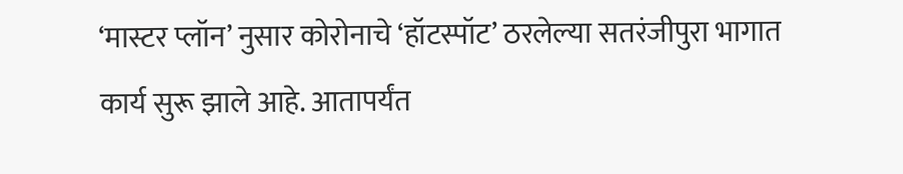‘मास्टर प्लॉन’ नुसार कोरोनाचे ‘हॉटस्पॉट’ ठरलेल्या सतरंजीपुरा भागात कार्य सुरू झाले आहे. आतापर्यंत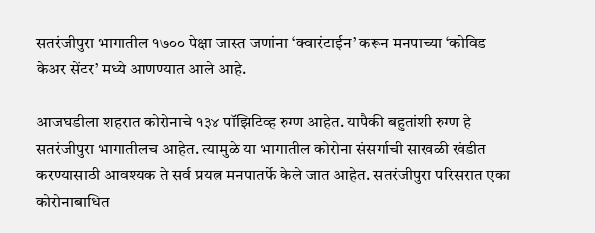सतरंजीपुरा भागातील १७०० पेक्षा जास्त जणांना ‘क्वारंटाईन’ करून मनपाच्या ‘कोविड केअर सेंटर’ मध्ये आणण्यात आले आहे.

आजघडीला शहरात कोरोनाचे १३४ पॉझिटिव्ह रुग्ण आहेत. यापैकी बहुतांशी रुग्ण हे सतरंजीपुरा भागातीलच आहेत. त्यामुळे या भागातील कोरोना संसर्गाची साखळी खंडीत करण्यासाठी आवश्यक ते सर्व प्रयत्न मनपातर्फे केले जात आहेत. सतरंजीपुरा परिसरात एका कोरोनाबाधित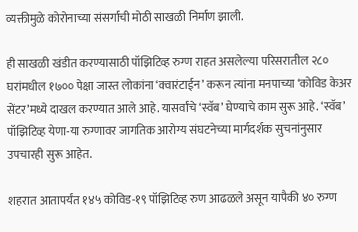व्यक्तीमुळे कोरोनाच्या संसर्गाची मोठी साखळी निर्माण झाली.

ही साखळी खंडीत करण्यासाठी पॉझिटिव्ह रुग्ण राहत असलेल्या परिसरातील २८० घरांमधील १७०० पेक्षा जास्त लोकांना ‘क्वारंटाईन’ करून त्यांना मनपाच्या ‘कोविड केअर सेंटर’मध्ये दाखल करण्यात आले आहे. यासर्वांचे ‘स्वॅब’ घेण्याचे काम सुरू आहे. ‘स्वॅब’ पॉझिटिव्ह येणा-या रुग्णावर जागतिक आरोग्य संघटनेच्या मार्गदर्शक सुचनांनुसार उपचारही सुरू आहेत.

शहरात आतापर्यंत १४५ कोविड-१९ पॉझिटिव्ह रुण आढळले असून यापैकी ४० रुग्ण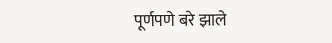पूर्णपणे बरे झाले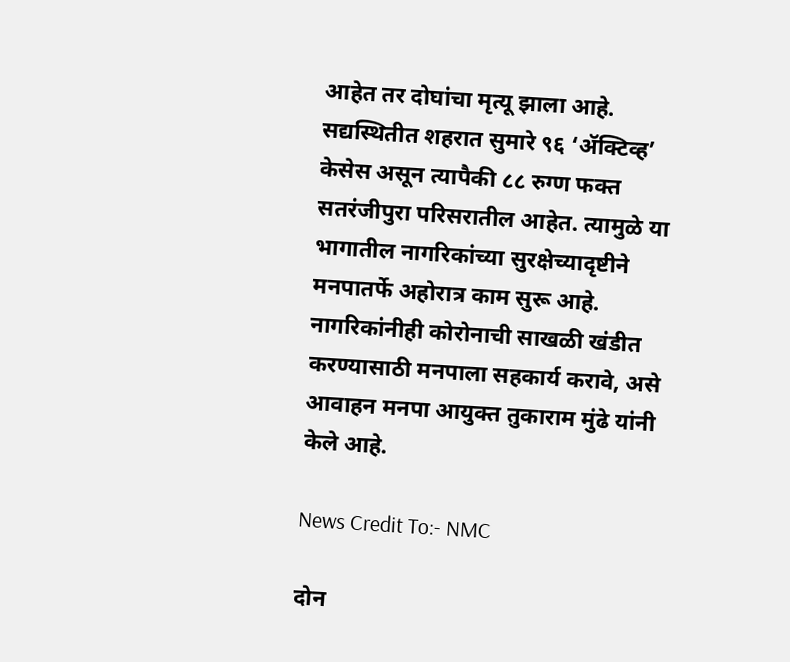आहेत तर दोघांचा मृत्यू झाला आहे. सद्यस्थितीत शहरात सुमारे ९६ ‘ॲक्टिव्ह’ केसेस असून त्यापैकी ८८ रुग्ण फक्त सतरंजीपुरा परिसरातील आहेत. त्यामुळे या भागातील नागरिकांच्या सुरक्षेच्यादृष्टीने मनपातर्फे अहोरात्र काम सुरू आहे. नागरिकांनीही कोरोनाची साखळी खंडीत करण्यासाठी मनपाला सहकार्य करावे, असे आवाहन मनपा आयुक्त तुकाराम मुंढे यांनी केले आहे.

News Credit To:- NMC

दोन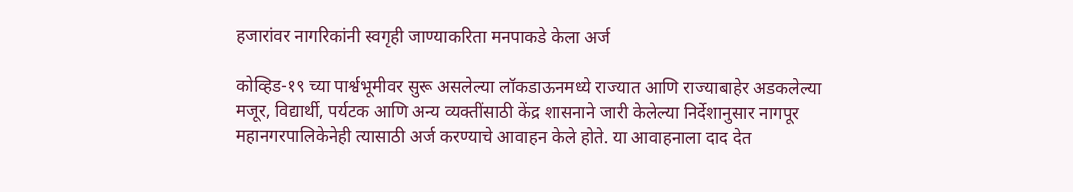हजारांवर नागरिकांनी स्वगृही जाण्याकरिता मनपाकडे केला अर्ज

कोव्हिड-१९ च्या पार्श्वभूमीवर सुरू असलेल्या लॉकडाऊनमध्ये राज्यात आणि राज्याबाहेर अडकलेल्या मजूर, विद्यार्थी, पर्यटक आणि अन्य व्यक्तींसाठी केंद्र शासनाने जारी केलेल्या निर्देशानुसार नागपूर महानगरपालिकेनेही त्यासाठी अर्ज करण्याचे आवाहन केले होते. या आवाहनाला दाद देत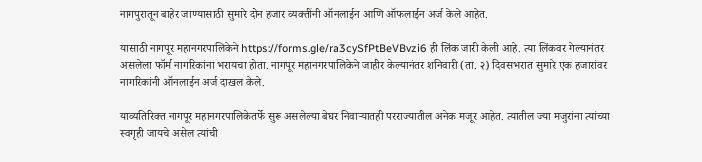नागपुरातून बाहेर जाण्यासाठी सुमारे दोन हजार व्यक्तींनी ऑनलाईन आणि ऑफलाईन अर्ज केले आहेत.

यासाठी नागपूर महानगरपालिकेने https://forms.gle/ra3cySfPtBeVBvzi6 ही लिंक जारी केली आहे. त्या लिंकवर गेल्यानंतर असलेला फॉर्म नागरिकांना भरायचा होता. नागपूर महानगरपालिकेने जाहीर केल्यानंतर शनिवारी (ता. २) दिवसभरात सुमारे एक हजारांवर नागरिकांनी ऑनलाईन अर्ज दाखल केले.

याव्यतिरिक्त नागपूर महानगरपालिकेतर्फे सुरू असलेल्या बेघर निवाऱ्यातही परराज्यातील अनेक मजूर आहेत. त्यातील ज्या मजुरांना त्यांच्या स्वगृही जायचे असेल त्यांची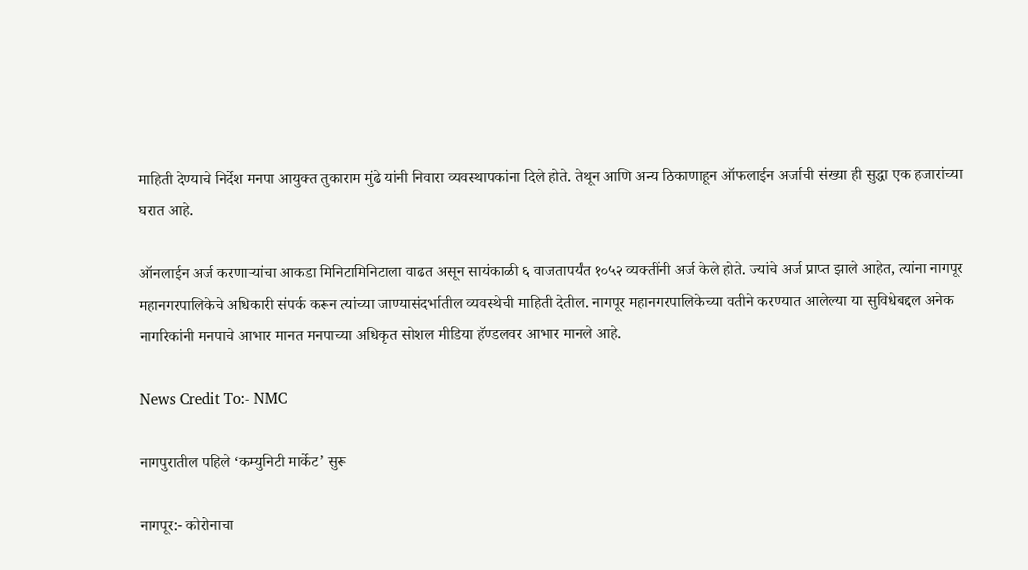माहिती देण्याचे निर्देश मनपा आयुक्त तुकाराम मुंढे यांनी निवारा व्यवस्थापकांना दिले होते. तेथून आणि अन्य ठिकाणाहून ऑफलाईन अर्जाची संख्या ही सुद्धा एक हजारांच्या घरात आहे.

ऑनलाईन अर्ज करणाऱ्यांचा आकडा मिनिटामिनिटाला वाढत असून सायंकाळी ६ वाजतापर्यंत १०५२ व्यक्तींनी अर्ज केले होते. ज्यांचे अर्ज प्राप्त झाले आहेत, त्यांना नागपूर महानगरपालिकेचे अधिकारी संपर्क करून त्यांच्या जाण्यासंदर्भातील व्यवस्थेची माहिती देतील. नागपूर महानगरपालिकेच्या वतीने करण्यात आलेल्या या सुविधेबद्दल अनेक नागरिकांनी मनपाचे आभार मानत मनपाच्या अधिकृत सोशल मीडिया हॅण्डलवर आभार मानले आहे.

News Credit To:- NMC

नागपुरातील पहिले ‘कम्युनिटी मार्केट’ सुरू

नागपूर:- कोरोनाचा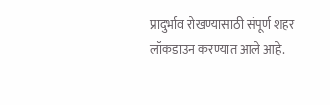प्रादुर्भाव रोखण्यासाठी संपूर्ण शहर लॉकडाउन करण्यात आले आहे.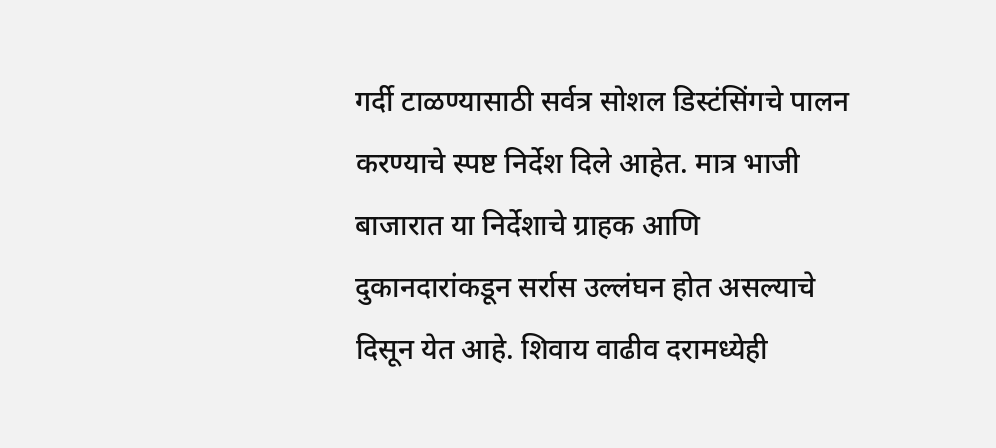गर्दी टाळण्यासाठी सर्वत्र सोशल डिस्टंसिंगचे पालन करण्याचे स्पष्ट निर्देश दिले आहेत. मात्र भाजी बाजारात या निर्देशाचे ग्राहक आणि दुकानदारांकडून सर्रास उल्लंघन होत असल्याचे दिसून येत आहे. शिवाय वाढीव दरामध्येही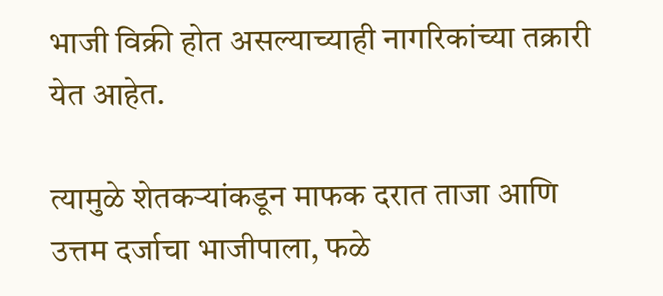भाजी विक्री होत असल्याच्याही नागरिकांच्या तक्रारी येत आहेत.

त्यामुळे शेतकऱ्यांकडून माफक दरात ताजा आणि उत्तम दर्जाचा भाजीपाला, फळे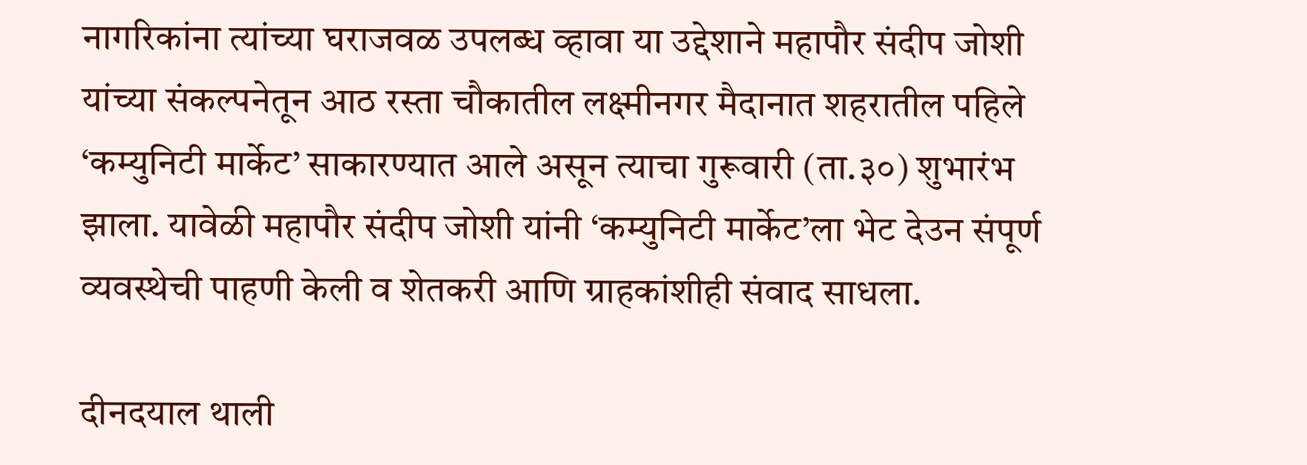नागरिकांना त्यांच्या घराजवळ उपलब्ध व्हावा या उद्देशाने महापौर संदीप जोशी यांच्या संकल्पनेतून आठ रस्ता चौकातील लक्ष्मीनगर मैदानात शहरातील पहिले ‘कम्युनिटी मार्केट’ साकारण्यात आले असून त्याचा गुरूवारी (ता.३०) शुभारंभ झाला. यावेळी महापौर संदीप जोशी यांनी ‘कम्युनिटी मार्केट’ला भेट देउन संपूर्ण व्यवस्थेची पाहणी केली व शेतकरी आणि ग्राहकांशीही संवाद साधला.

दीनदयाल थाली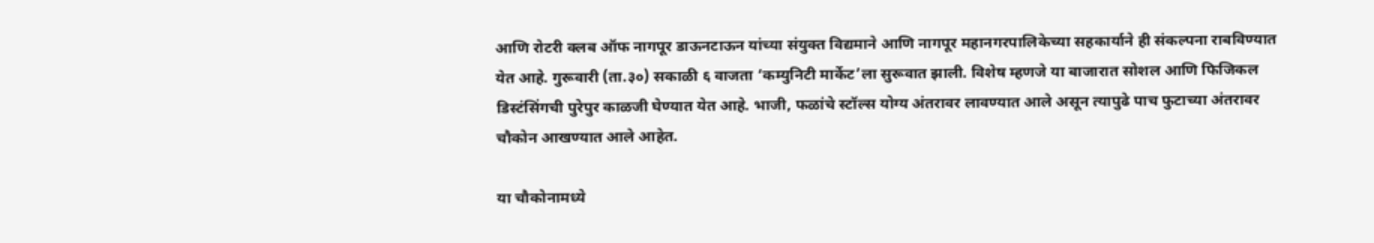आणि रोटरी क्लब ऑफ नागपूर डाऊनटाऊन यांच्या संयुक्त विद्यमाने आणि नागपूर महानगरपालिकेच्या सहकार्याने ही संकल्पना राबविण्यात येत आहे. गुरूवारी (ता.३०) सकाळी ६ वाजता ‘कम्युनिटी मार्केट’ला सुरूवात झाली. विशेष म्हणजे या बाजारात सोशल आणि फिजिकल डिस्टंसिंगची पुरेपुर काळजी घेण्यात येत आहे. भाजी, फळांचे स्टॉल्स योग्य अंतरावर लावण्यात आले असून त्यापुढे पाच फुटाच्या अंतरावर चौकोन आखण्यात आले आहेत.

या चौकोनामध्ये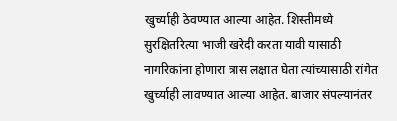खुर्च्याही ठेवण्यात आल्या आहेत. शिस्तीमध्ये सुरक्षितरित्या भाजी खरेदी करता यावी यासाठी नागरिकांना होणारा त्रास लक्षात घेता त्यांच्यासाठी रांगेत खुर्च्याही लावण्यात आल्या आहेत. बाजार संपल्यानंतर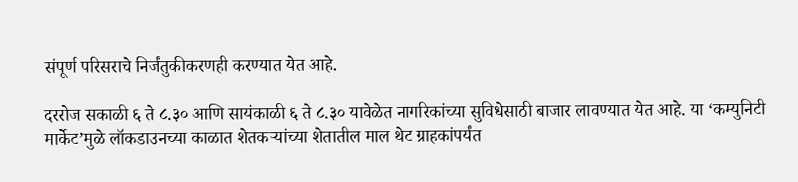संपूर्ण परिसराचे निर्जंतुकीकरणही करण्यात येत आहे.

दररोज सकाळी ६ ते ८.३० आणि सायंकाळी ६ ते ८.३० यावेळेत नागरिकांच्या सुविधेसाठी बाजार लावण्यात येत आहे. या ‘कम्युनिटी मार्केट’मुळे लॉकडाउनच्या काळात शेतकऱ्यांच्या शेतातील माल थेट ग्राहकांपर्यंत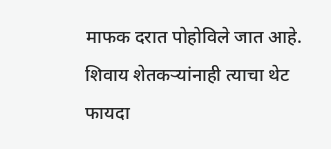माफक दरात पोहोविले जात आहे. शिवाय शेतकऱ्यांनाही त्याचा थेट फायदा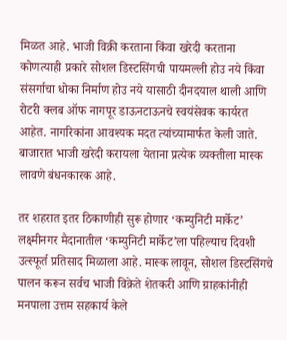मिळत आहे. भाजी विक्री करताना किंवा खरेदी करताना कोणत्याही प्रकारे सोशल डिस्टसिंगची पायमल्ली होउ नये किंवा संसर्गाचा धोका निर्माण होउ नये यासाठी दीनदयाल थाली आणि रोटरी क्लब ऑफ नागपूर डाऊनटाऊनचे स्वयंसेवक कार्यरत आहेत. नागरिकांना आवश्यक मदत त्यांच्यामार्फत केली जाते. बाजारात भाजी खरेदी करायला येताना प्रत्येक व्यक्तीला मास्क लावणे बंधनकारक आहे.

तर शहरात इतर ठिकाणीही सुरू होणार ‘कम्युनिटी मार्केट’
लक्ष्मीनगर मैदानातील ‘कम्युनिटी मार्केट’ला पहिल्याच दिवशी उत्स्फूर्त प्रतिसाद मिळाला आहे. मास्क लावून, सोशल डिस्टसिंगचे पालन करून सर्वच भाजी विक्रेते शेतकरी आणि ग्राहकांनीही मनपाला उत्तम सहकार्य केले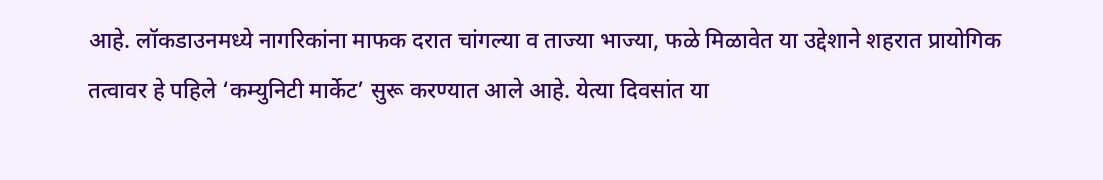आहे. लॉकडाउनमध्ये नागरिकांना माफक दरात चांगल्या व ताज्या भाज्या, फळे मिळावेत या उद्देशाने शहरात प्रायोगिक तत्वावर हे पहिले ‘कम्युनिटी मार्केट’ सुरू करण्यात आले आहे. येत्या दिवसांत या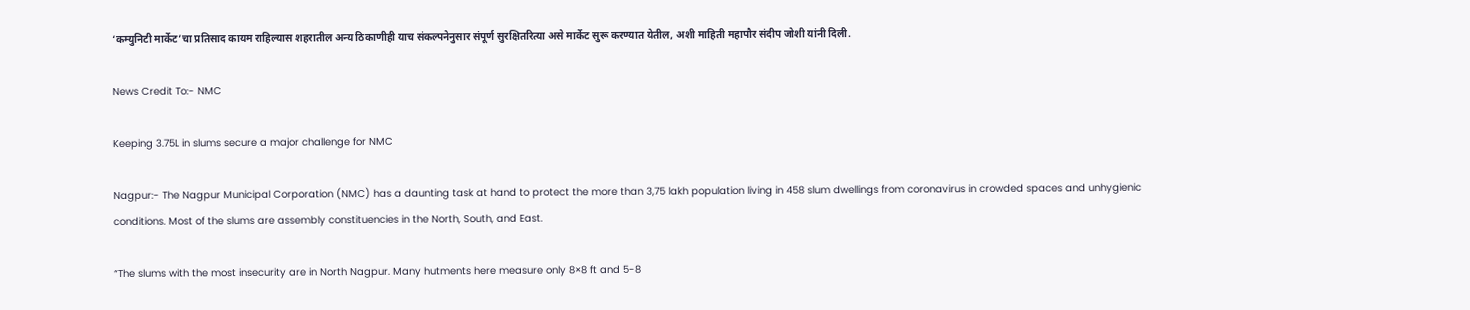‘कम्युनिटी मार्केट’चा प्रतिसाद कायम राहिल्यास शहरातील अन्य ठिकाणीही याच संकल्पनेनुसार संपूर्ण सुरक्षितरित्या असे मार्केट सुरू करण्यात येतील, अशी माहिती महापौर संदीप जोशी यांनी दिली.

News Credit To:- NMC

Keeping 3.75L in slums secure a major challenge for NMC

Nagpur:- The Nagpur Municipal Corporation (NMC) has a daunting task at hand to protect the more than 3,75 lakh population living in 458 slum dwellings from coronavirus in crowded spaces and unhygienic conditions. Most of the slums are assembly constituencies in the North, South, and East.

“The slums with the most insecurity are in North Nagpur. Many hutments here measure only 8×8 ft and 5-8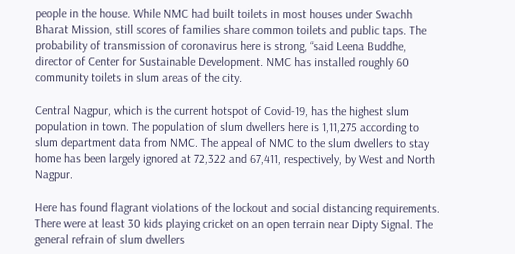people in the house. While NMC had built toilets in most houses under Swachh Bharat Mission, still scores of families share common toilets and public taps. The probability of transmission of coronavirus here is strong, “said Leena Buddhe, director of Center for Sustainable Development. NMC has installed roughly 60 community toilets in slum areas of the city.

Central Nagpur, which is the current hotspot of Covid-19, has the highest slum population in town. The population of slum dwellers here is 1,11,275 according to slum department data from NMC. The appeal of NMC to the slum dwellers to stay home has been largely ignored at 72,322 and 67,411, respectively, by West and North Nagpur.

Here has found flagrant violations of the lockout and social distancing requirements. There were at least 30 kids playing cricket on an open terrain near Dipty Signal. The general refrain of slum dwellers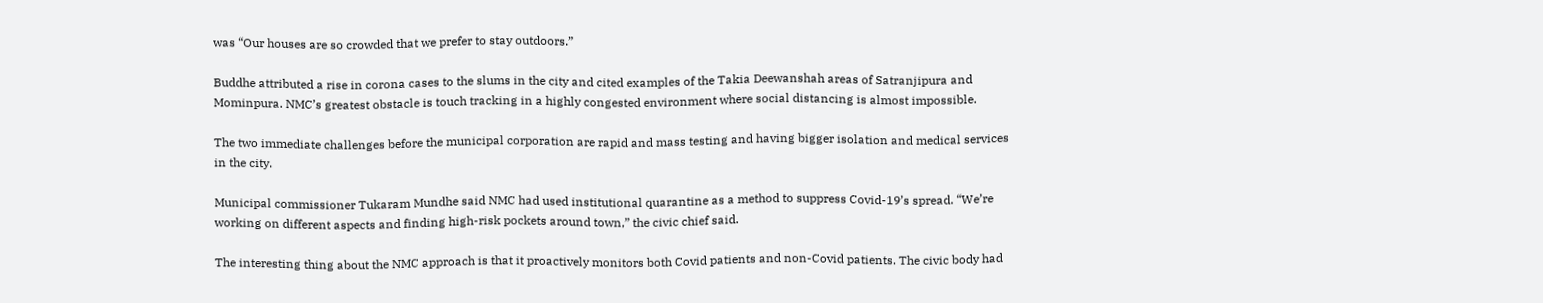was “Our houses are so crowded that we prefer to stay outdoors.”

Buddhe attributed a rise in corona cases to the slums in the city and cited examples of the Takia Deewanshah areas of Satranjipura and Mominpura. NMC’s greatest obstacle is touch tracking in a highly congested environment where social distancing is almost impossible.

The two immediate challenges before the municipal corporation are rapid and mass testing and having bigger isolation and medical services in the city.

Municipal commissioner Tukaram Mundhe said NMC had used institutional quarantine as a method to suppress Covid-19’s spread. “We’re working on different aspects and finding high-risk pockets around town,” the civic chief said.

The interesting thing about the NMC approach is that it proactively monitors both Covid patients and non-Covid patients. The civic body had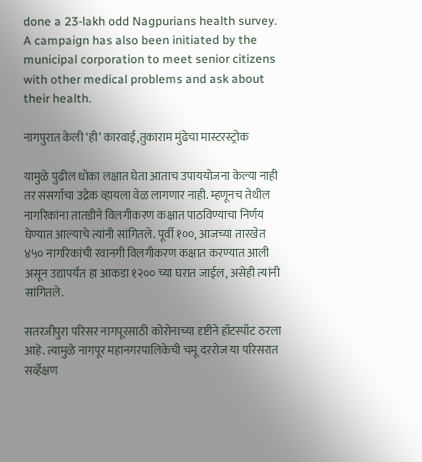done a 23-lakh odd Nagpurians health survey. A campaign has also been initiated by the municipal corporation to meet senior citizens with other medical problems and ask about their health.

नागपुरात केली ‘ही’ कारवाई,तुकाराम मुंढेचा मास्टरस्ट्रोक

यामुळे पुढील धोका लक्षात घेता आताच उपाययोजना केल्या नाही तर संसर्गाचा उद्रेक व्हायला वेळ लागणार नाही. म्हणूनच तेथील नागरिकांना तातडीने विलगीकरण कक्षात पाठविण्याचा निर्णय घेण्यात आल्याचे त्यांनी सांगितले. पूर्वी १००, आजच्या तारखेत ४५० नागरिकांची रवानगी विलगीकरण कक्षात करण्यात आली असून उद्यापर्यंत हा आकडा १२०० च्या घरात जाईल, असेही त्यांनी सांगितले.

सतरंजीपुरा परिसर नागपूरसाठी कोरोनाच्या दृष्टीने हॉटस्पॉट ठरला आहे. त्यामुळे नागपूर महानगरपालिकेची चमू दररोज या परिसरात सर्व्हेक्षण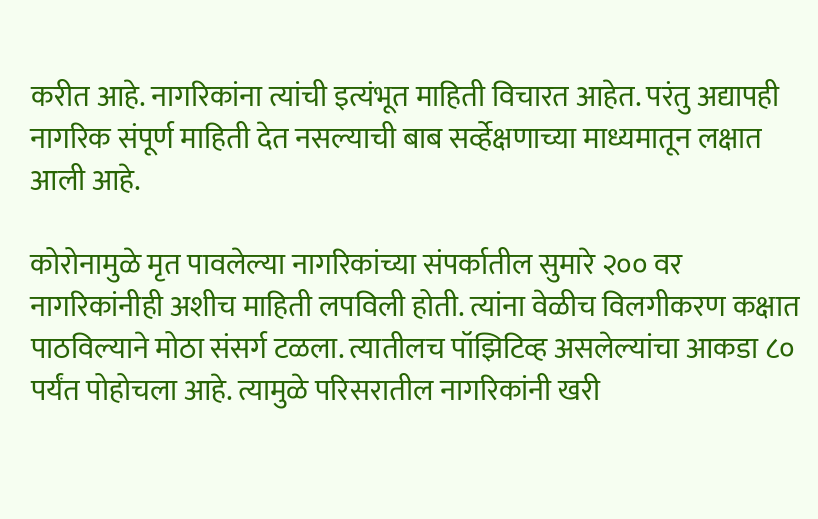करीत आहे. नागरिकांना त्यांची इत्यंभूत माहिती विचारत आहेत. परंतु अद्यापही नागरिक संपूर्ण माहिती देत नसल्याची बाब सर्व्हेक्षणाच्या माध्यमातून लक्षात आली आहे.

कोरोनामुळे मृत पावलेल्या नागरिकांच्या संपर्कातील सुमारे २०० वर नागरिकांनीही अशीच माहिती लपविली होती. त्यांना वेळीच विलगीकरण कक्षात पाठविल्याने मोठा संसर्ग टळला. त्यातीलच पॉझिटिव्ह असलेल्यांचा आकडा ८० पर्यंत पोहोचला आहे. त्यामुळे परिसरातील नागरिकांनी खरी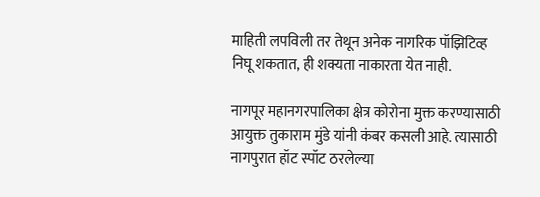माहिती लपविली तर तेथून अनेक नागरिक पॉझिटिव्ह निघू शकतात, ही शक्यता नाकारता येत नाही.

नागपूर महानगरपालिका क्षेत्र कोरोना मुक्त करण्यासाठी आयुक्त तुकाराम मुंडे यांनी कंबर कसली आहे. त्यासाठी नागपुरात हॉट स्पॉट ठरलेल्या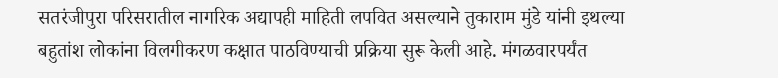सतरंजीपुरा परिसरातील नागरिक अद्यापही माहिती लपवित असल्याने तुकाराम मुंडे यांनी इथल्या बहुतांश लोकांना विलगीकरण कक्षात पाठविण्याची प्रक्रिया सुरू केली आहे. मंगळवारपर्यंत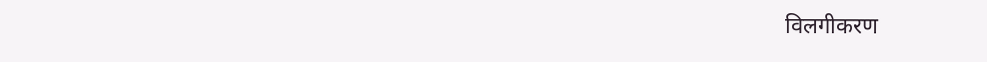विलगीकरण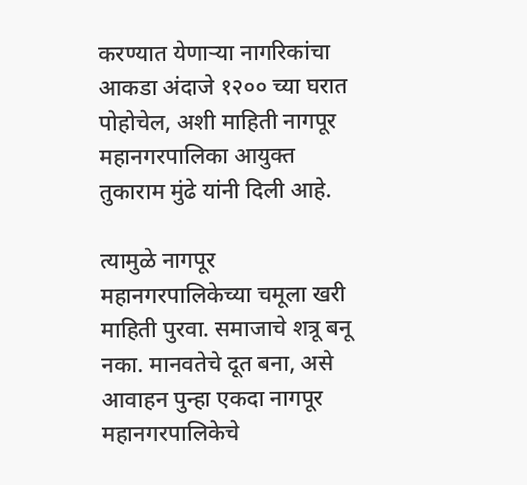करण्यात येणाऱ्या नागरिकांचा आकडा अंदाजे १२०० च्या घरात पोहोचेल, अशी माहिती नागपूर महानगरपालिका आयुक्त तुकाराम मुंढे यांनी दिली आहे.

त्यामुळे नागपूर महानगरपालिकेच्या चमूला खरी माहिती पुरवा. समाजाचे शत्रू बनू नका. मानवतेचे दूत बना, असे आवाहन पुन्हा एकदा नागपूर महानगरपालिकेचे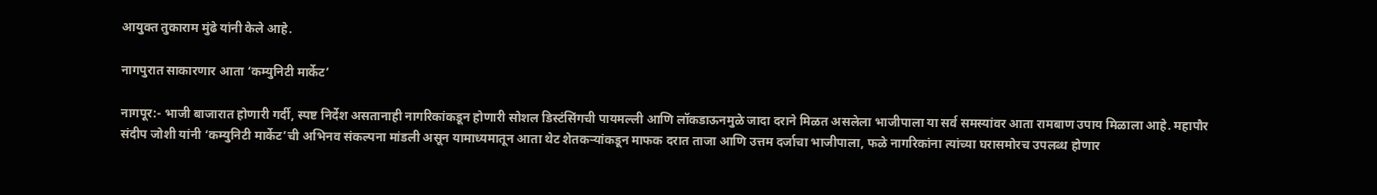आयुक्त तुकाराम मुंढे यांनी केले आहे.

नागपुरात साकारणार आता ‘कम्युनिटी मार्केट’

नागपूर:- भाजी बाजारात होणारी गर्दी, स्पष्ट निर्देश असतानाही नागरिकांकडून होणारी सोशल डिस्टंसिंगची पायमल्ली आणि लॉकडाऊनमुळे जादा दराने मिळत असलेला भाजीपाला या सर्व समस्यांवर आता रामबाण उपाय मिळाला आहे. महापौर संदीप जोशी यांनी ‘कम्युनिटी मार्केट’ची अभिनव संकल्पना मांडली असून यामाध्यमातून आता थेट शेतकऱ्यांकडून माफक दरात ताजा आणि उत्तम दर्जाचा भाजीपाला, फळे नागरिकांना त्यांच्या घरासमोरच उपलब्ध होणार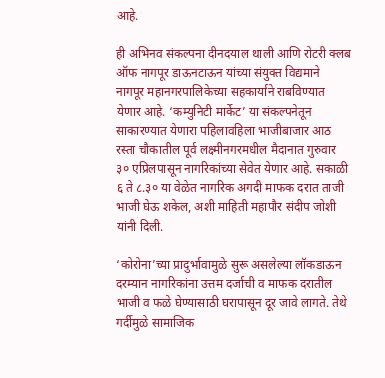आहे.

ही अभिनव संकल्पना दीनदयाल थाली आणि रोटरी क्लब ऑफ नागपूर डाऊनटाऊन यांच्या संयुक्त विद्यमाने नागपूर महानगरपालिकेच्या सहकार्याने राबविण्यात येणार आहे. ‘कम्युनिटी मार्केट’ या संकल्पनेतून साकारण्यात येणारा पहिलावहिला भाजीबाजार आठ रस्ता चौकातील पूर्व लक्ष्मीनगरमधील मैदानात गुरुवार ३० एप्रिलपासून नागरिकांच्या सेवेत येणार आहे. सकाळी ६ ते ८.३० या वेळेत नागरिक अगदी माफक दरात ताजी भाजी घेऊ शकेल, अशी माहिती महापौर संदीप जोशी यांनी दिली.

‘कोरोना’च्या प्रादुर्भावामुळे सुरू असलेल्या लॉकडाऊन दरम्यान नागरिकांना उत्तम दर्जाची व माफक दरातील भाजी व फळे घेण्यासाठी घरापासून दूर जावे लागते. तेथे गर्दीमुळे सामाजिक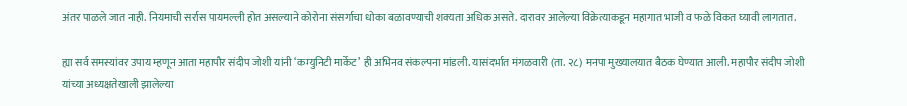अंतर पाळले जात नाही. नियमाची सर्रास पायमल्ली होत असल्याने कोरोना संसर्गाचा धोका बळावण्याची शक्यता अधिक असते. दारावर आलेल्या विक्रेत्याकडून महागात भाजी व फळे विकत घ्यावी लागतात.

ह्या सर्व समस्यांवर उपाय म्हणून आता महापौर संदीप जोशी यांनी ‘कम्युनिटी मार्केट’ ही अभिनव संकल्पना मांडली. यासंदर्भात मंगळवारी (ता. २८) मनपा मुख्यालयात बैठक घेण्यात आली. महापौर संदीप जोशी यांच्या अध्यक्षतेखाली झालेल्या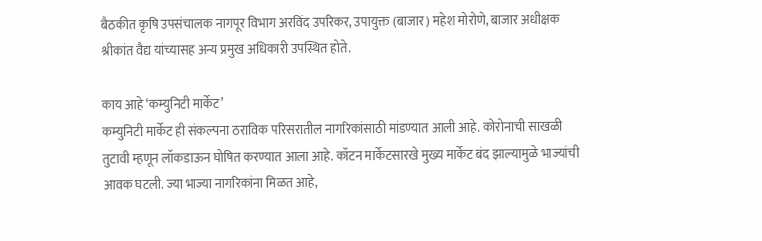बैठकीत कृषि उपसंचालक नागपूर विभाग अरविंद उपरिकर, उपायुक्त (बाजार) महेश मोरोणे, बाजार अधीक्षक श्रीकांत वैद्य यांच्यासह अन्य प्रमुख अधिकारी उपस्थित होते.

काय आहे ‘कम्युनिटी मार्केट’
कम्युनिटी मार्केट ही संकल्पना ठराविक परिसरातील नागरिकांसाठी मांडण्यात आली आहे. कोरोनाची साखळी तुटावी म्हणून लॉकडाऊन घोषित करण्यात आला आहे. कॉटन मार्केटसारखे मुख्य मार्केट बंद झाल्यामुळे भाज्यांची आवक घटली. ज्या भाज्या नागरिकांना मिळत आहे,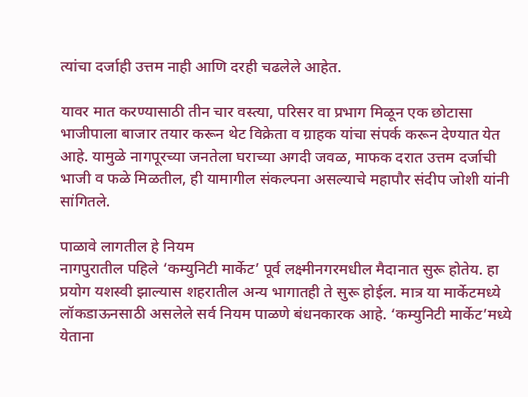त्यांचा दर्जाही उत्तम नाही आणि दरही चढलेले आहेत.

यावर मात करण्यासाठी तीन चार वस्त्या, परिसर वा प्रभाग मिळून एक छोटासा भाजीपाला बाजार तयार करून थेट विक्रेता व ग्राहक यांचा संपर्क करून देण्यात येत आहे. यामुळे नागपूरच्या जनतेला घराच्या अगदी जवळ, माफक दरात उत्तम दर्जाची भाजी व फळे मिळतील, ही यामागील संकल्पना असल्याचे महापौर संदीप जोशी यांनी सांगितले.

पाळावे लागतील हे नियम
नागपुरातील पहिले ‘कम्युनिटी मार्केट’ पूर्व लक्ष्मीनगरमधील मैदानात सुरू होतेय. हा प्रयोग यशस्वी झाल्यास शहरातील अन्य भागातही ते सुरू होईल. मात्र या मार्केटमध्ये लॉकडाऊनसाठी असलेले सर्व नियम पाळणे बंधनकारक आहे. ‘कम्युनिटी मार्केट’मध्ये येताना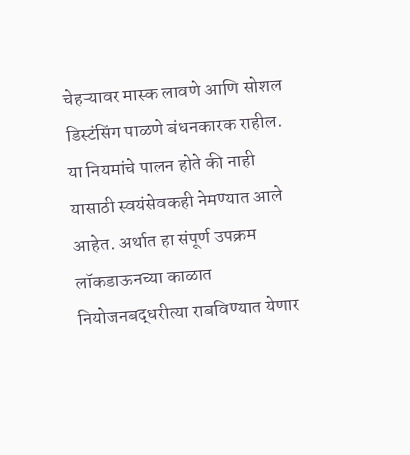चेहऱ्यावर मास्क लावणे आणि सोशल डिस्टंसिंग पाळणे बंधनकारक राहील. या नियमांचे पालन होते की नाही यासाठी स्वयंसेवकही नेमण्यात आले आहेत. अर्थात हा संपूर्ण उपक्रम लॉकडाऊनच्या काळात नियोजनबद्धरीत्या राबविण्यात येणार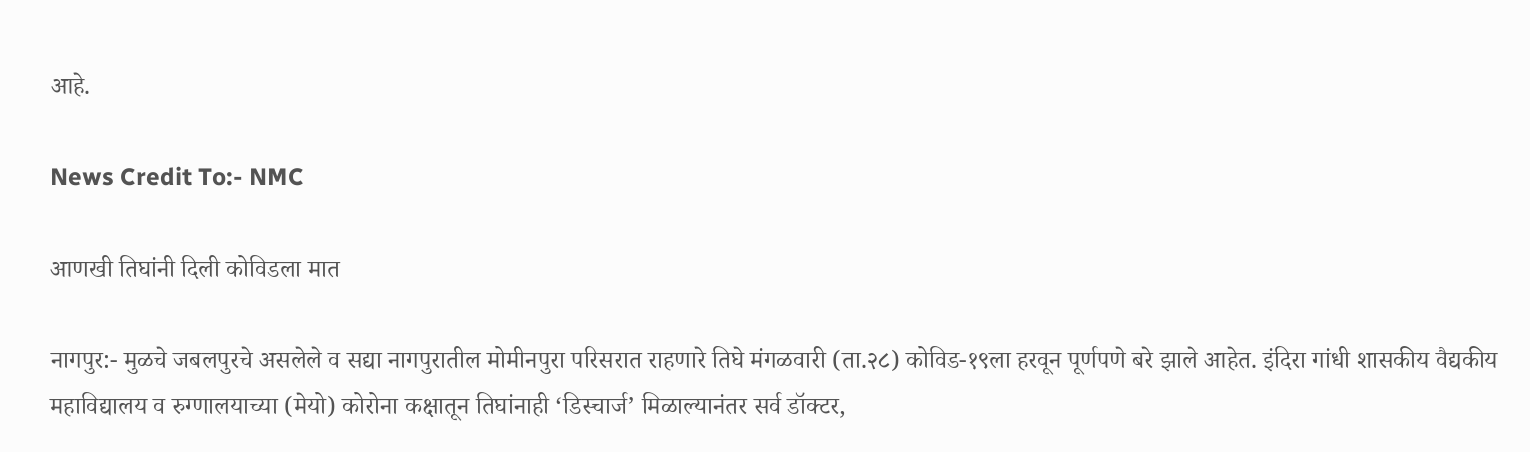आहे.

News Credit To:- NMC

आणखी तिघांनी दिली कोविडला मात

नागपुर:- मुळचे जबलपुरचे असलेले व सद्या नागपुरातील मोमीनपुरा परिसरात राहणारे तिघे मंगळवारी (ता.२८) कोविड-१९ला हरवून पूर्णपणे बरे झाले आहेत. इंदिरा गांधी शासकीय वैद्यकीय महाविद्यालय व रुग्णालयाच्या (मेयो) कोरोना कक्षातून तिघांनाही ‘डिस्चार्ज’ मिळाल्यानंतर सर्व डॉक्टर,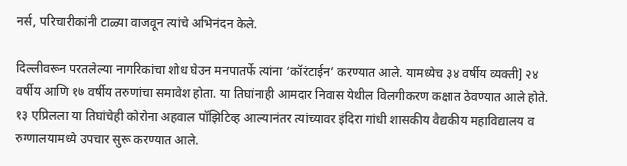नर्स, परिचारीकांनी टाळ्या वाजवून त्यांचे अभिनंदन केले.

दिल्लीवरून परतलेल्या नागरिकांचा शोध घेउन मनपातर्फे त्यांना ‘कॉरंटाईन’ करण्यात आले. यामध्येच ३४ वर्षीय व्यक्ती] २४ वर्षीय आणि १७ वर्षीय तरुणांचा समावेश होता. या तिघांनाही आमदार निवास येथील विलगीकरण कक्षात ठेवण्यात आले होते. १३ एप्रिलला या तिघांचेही कोरोना अहवाल पॉझिटिव्ह आल्यानंतर त्यांच्यावर इंदिरा गांधी शासकीय वैद्यकीय महाविद्यालय व रुग्णालयामध्ये उपचार सुरू करण्यात आले.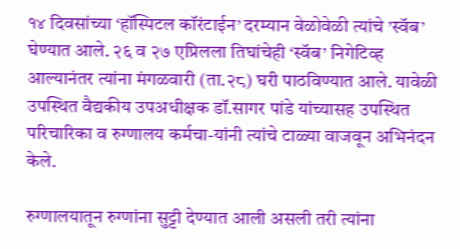१४ दिवसांच्या ‘हॉस्पिटल कॉरंटाईन’ दरम्यान वेळोवेळी त्यांचे ’स्वॅब’ घेण्यात आले. २६ व २७ एप्रिलला तिघांचेही ‘स्वॅब’ निगेटिव्ह आल्यानंतर त्यांना मंगळवारी (ता.२८) घरी पाठविण्यात आले. यावेळी उपस्थित वैद्यकीय उपअधीक्षक डॉ.सागर पांडे यांच्यासह उपस्थित परिचारिका व रुग्णालय कर्मचा-यांनी त्यांचे टाळ्या वाजवून अभिनंदन केले.

रुग्णालयातून रुग्णांना सुट्टी देण्यात आली असली तरी त्यांना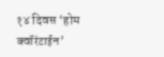१४ दिवस ‘होम क्वॉरंटाईन’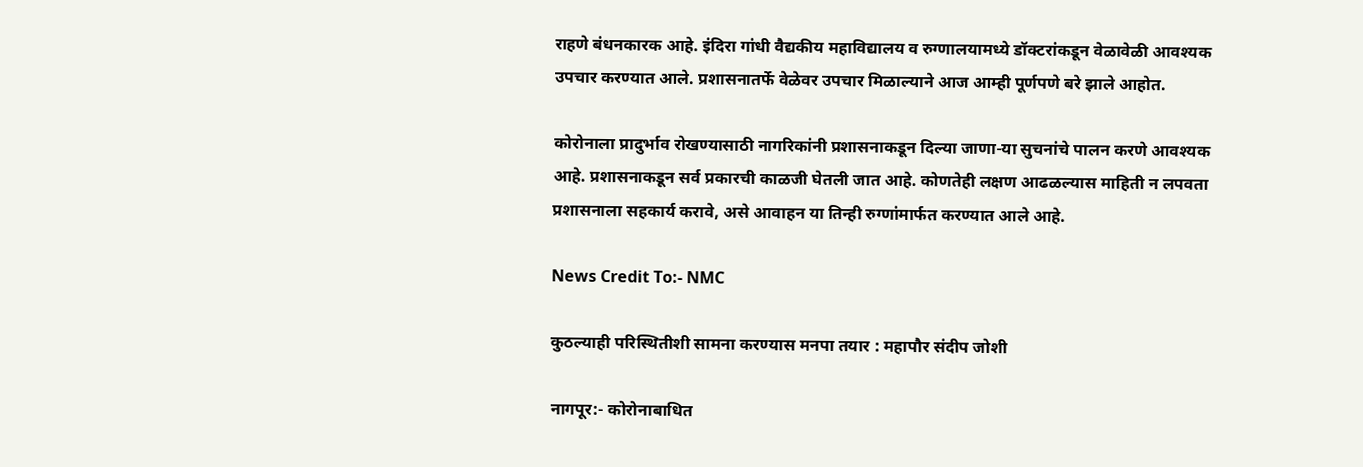राहणे बंधनकारक आहे. इंदिरा गांधी वैद्यकीय महाविद्यालय व रुग्णालयामध्ये डॉक्टरांकडून वेळावेळी आवश्यक उपचार करण्यात आले. प्रशासनातर्फे वेळेवर उपचार मिळाल्याने आज आम्ही पूर्णपणे बरे झाले आहोत.

कोरोनाला प्रादुर्भाव रोखण्यासाठी नागरिकांनी प्रशासनाकडून दिल्या जाणा-या सुचनांचे पालन करणे आवश्यक आहे. प्रशासनाकडून सर्व प्रकारची काळजी घेतली जात आहे. कोणतेही लक्षण आढळल्यास माहिती न लपवता प्रशासनाला सहकार्य करावे, असे आवाहन या तिन्ही रुग्णांमार्फत करण्यात आले आहे.

News Credit To:- NMC

कुठल्याही परिस्थितीशी सामना करण्यास मनपा तयार : महापौर संदीप जोशी

नागपूर:- कोरोनाबाधित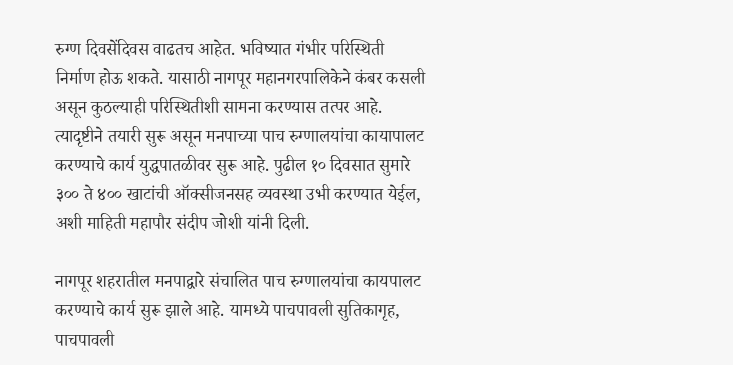रुग्ण दिवसेंदिवस वाढतच आहेत. भविष्यात गंभीर परिस्थिती निर्माण होऊ शकते. यासाठी नागपूर महानगरपालिकेने कंबर कसली असून कुठल्याही परिस्थितीशी सामना करण्यास तत्पर आहे. त्यादृष्टीने तयारी सुरू असून मनपाच्या पाच रुग्णालयांचा कायापालट करण्याचे कार्य युद्धपातळीवर सुरू आहे. पुढील १० दिवसात सुमारे ३०० ते ४०० खाटांची ऑक्सीजनसह व्यवस्था उभी करण्यात येईल, अशी माहिती महापौर संदीप जोशी यांनी दिली.

नागपूर शहरातील मनपाद्वारे संचालित पाच रुग्णालयांचा कायपालट करण्याचे कार्य सुरू झाले आहे. यामध्ये पाचपावली सुतिकागृह, पाचपावली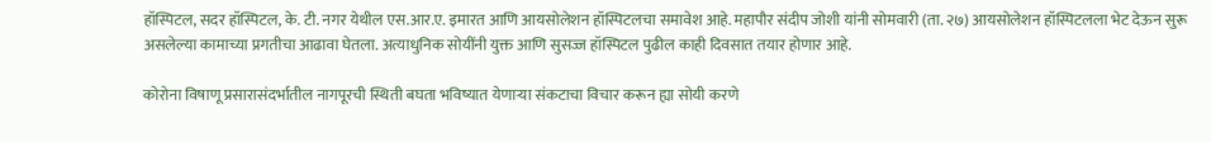हॉस्पिटल, सदर हॉस्पिटल, के. टी. नगर येथील एस.आर.ए. इमारत आणि आयसोलेशन हॉस्पिटलचा समावेश आहे. महापौर संदीप जोशी यांनी सोमवारी (ता. २७) आयसोलेशन हॉस्पिटलला भेट देऊन सुरू असलेल्या कामाच्या प्रगतीचा आढावा घेतला. अत्याधुनिक सोयींनी युक्त आणि सुसज्ज हॉस्पिटल पुढील काही दिवसात तयार होणार आहे.

कोरोना विषाणू प्रसारासंदर्भातील नागपूरची स्थिती बघता भविष्यात येणाऱ्या संकटाचा विचार करून ह्या सोयी करणे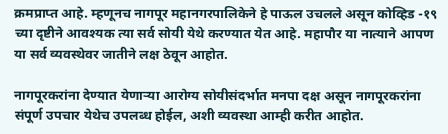क्रमप्राप्त आहे. म्हणूनच नागपूर महानगरपालिकेने हे पाऊल उचलले असून कोव्हिड -१९ च्या दृष्टीने आवश्यक त्या सर्व सोयी येथे करण्यात येत आहे. महापौर या नात्याने आपण या सर्व व्यवस्थेवर जातीने लक्ष ठेवून आहोत.

नागपूरकरांना देण्यात येणाऱ्या आरोग्य सोयीसंदर्भात मनपा दक्ष असून नागपूरकरांना संपूर्ण उपचार येथेच उपलब्ध होईल, अशी व्यवस्था आम्ही करीत आहोत.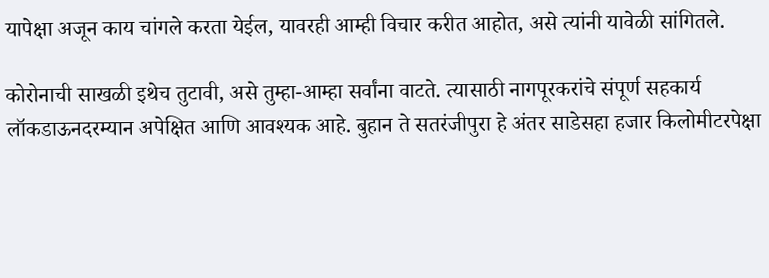यापेक्षा अजून काय चांगले करता येईल, यावरही आम्ही विचार करीत आहोत, असे त्यांनी यावेळी सांगितले.

कोरोनाची साखळी इथेच तुटावी, असे तुम्हा-आम्हा सर्वांना वाटते. त्यासाठी नागपूरकरांचे संपूर्ण सहकार्य लॉकडाऊनदरम्यान अपेक्षित आणि आवश्यक आहे. बुहान ते सतरंजीपुरा हे अंतर साडेसहा हजार किलोमीटरपेक्षा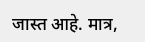जास्त आहे. मात्र,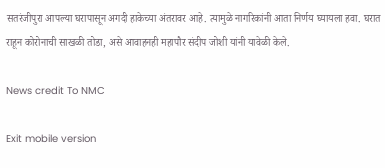सतरंजीपुरा आपल्या घरापासून अगदी हाकेच्या अंतरावर आहे. त्यामुळे नागरिकांनी आता निर्णय घ्यायला हवा. घरात राहून कोरोनाची साखळी तोडा, असे आवाहनही महापौर संदीप जोशी यांनी यावेळी केले.

News credit To NMC

Exit mobile version